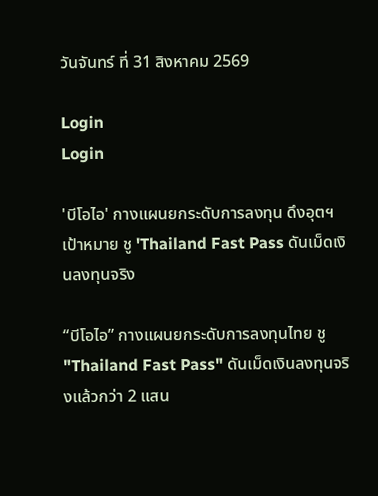วันจันทร์ ที่ 31 สิงหาคม 2569

Login
Login

'บีโอไอ' กางแผนยกระดับการลงทุน ดึงอุตฯ เป้าหมาย ชู 'Thailand Fast Pass ดันเม็ดเงินลงทุนจริง

“บีโอไอ” กางแผนยกระดับการลงทุนไทย ชู "Thailand Fast Pass" ดันเม็ดเงินลงทุนจริงแล้วกว่า 2 แสน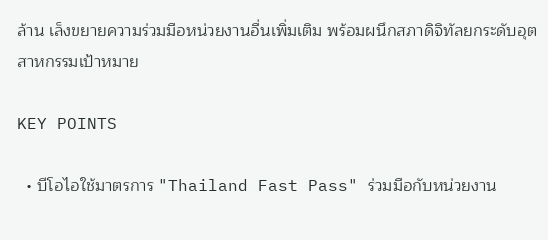ล้าน เล็งขยายความร่วมมือหน่วยงานอื่นเพิ่มเติม พร้อมผนึกสภาดิจิทัลยกระดับอุตสาหกรรมเป้าหมาย

KEY POINTS

  • บีโอไอใช้มาตรการ "Thailand Fast Pass" ร่วมมือกับหน่วยงาน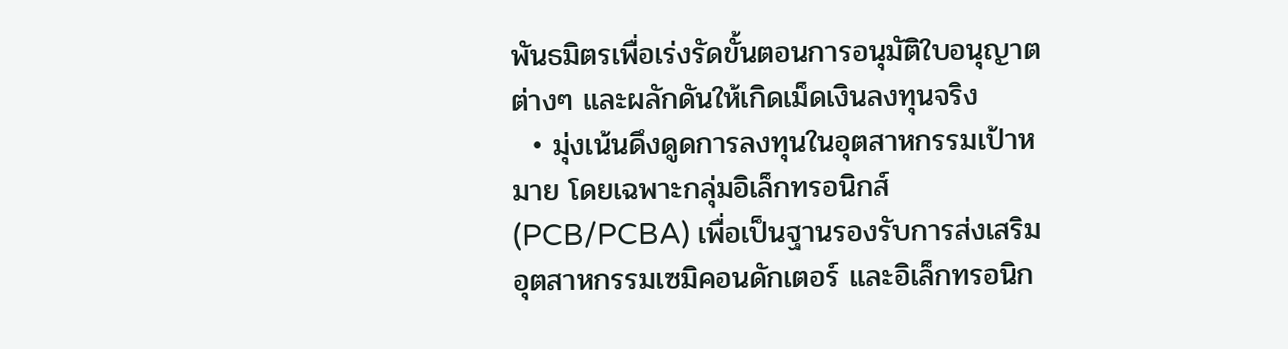พันธมิตรเพื่อเร่งรัดขั้นตอนการอนุมัติใบอนุญาตต่างๆ และผลักดันให้เกิดเม็ดเงินลงทุนจริง
  • มุ่งเน้นดึงดูดการลงทุนในอุตสาหกรรมเป้าหมาย โดยเฉพาะกลุ่มอิเล็กทรอนิกส์ (PCB/PCBA) เพื่อเป็นฐานรองรับการส่งเสริมอุตสาหกรรมเซมิคอนดักเตอร์ และอิเล็กทรอนิก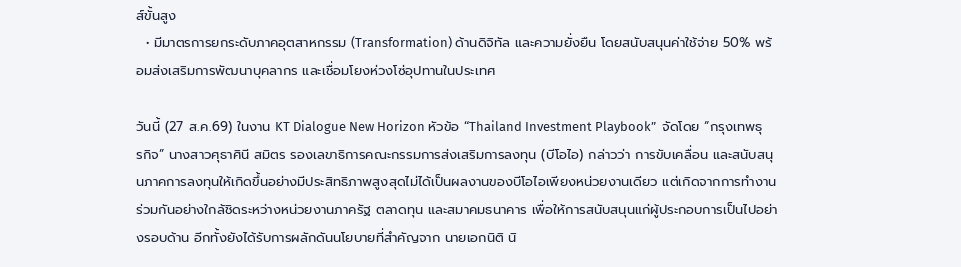ส์ขั้นสูง
  • มีมาตรการยกระดับภาคอุตสาหกรรม (Transformation) ด้านดิจิทัล และความยั่งยืน โดยสนับสนุนค่าใช้จ่าย 50% พร้อมส่งเสริมการพัฒนาบุคลากร และเชื่อมโยงห่วงโซ่อุปทานในประเทศ

วันนี้ (27 ส.ค.69) ในงาน KT Dialogue New Horizon หัวข้อ “Thailand Investment Playbook”  จัดโดย “กรุงเทพธุรกิจ” นางสาวศุธาศินี สมิตร รองเลขาธิการคณะกรรมการส่งเสริมการลงทุน (บีโอไอ) กล่าวว่า การขับเคลื่อน และสนับสนุนภาคการลงทุนให้เกิดขึ้นอย่างมีประสิทธิภาพสูงสุดไม่ได้เป็นผลงานของบีโอไอเพียงหน่วยงานเดียว แต่เกิดจากการทำงานร่วมกันอย่างใกล้ชิดระหว่างหน่วยงานภาครัฐ ตลาดทุน และสมาคมธนาคาร เพื่อให้การสนับสนุนแก่ผู้ประกอบการเป็นไปอย่างรอบด้าน อีกทั้งยังได้รับการผลักดันนโยบายที่สำคัญจาก นายเอกนิติ นิ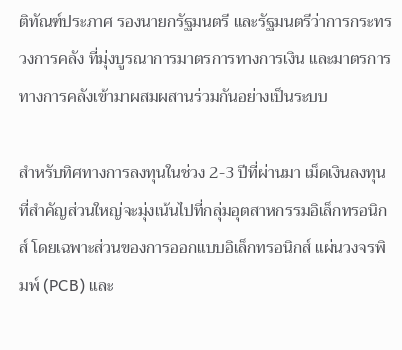ติทัณฑ์ประภาศ รองนายกรัฐมนตรี และรัฐมนตรีว่าการกระทรวงการคลัง ที่มุ่งบูรณาการมาตรการทางการเงิน และมาตรการทางการคลังเข้ามาผสมผสานร่วมกันอย่างเป็นระบบ

สำหรับทิศทางการลงทุนในช่วง 2-3 ปีที่ผ่านมา เม็ดเงินลงทุนที่สำคัญส่วนใหญ่จะมุ่งเน้นไปที่กลุ่มอุตสาหกรรมอิเล็กทรอนิกส์ โดยเฉพาะส่วนของการออกแบบอิเล็กทรอนิกส์ แผ่นวงจรพิมพ์ (PCB) และ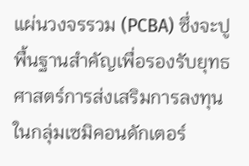แผ่นวงจรรวม (PCBA) ซึ่งจะปูพื้นฐานสำคัญเพื่อรองรับยุทธศาสตร์การส่งเสริมการลงทุนในกลุ่มเซมิคอนดักเตอร์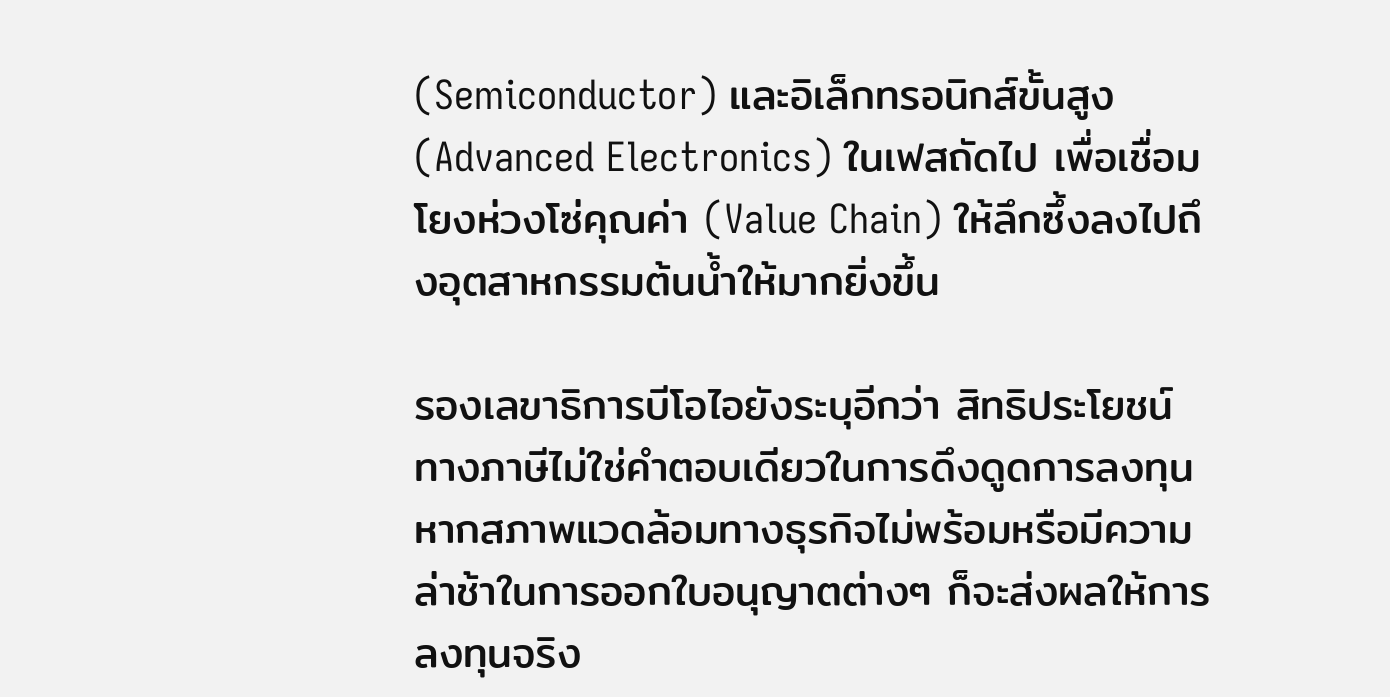(Semiconductor) และอิเล็กทรอนิกส์ขั้นสูง (Advanced Electronics) ในเฟสถัดไป เพื่อเชื่อมโยงห่วงโซ่คุณค่า (Value Chain) ให้ลึกซึ้งลงไปถึงอุตสาหกรรมต้นน้ำให้มากยิ่งขึ้น

รองเลขาธิการบีโอไอยังระบุอีกว่า สิทธิประโยชน์ทางภาษีไม่ใช่คำตอบเดียวในการดึงดูดการลงทุน หากสภาพแวดล้อมทางธุรกิจไม่พร้อมหรือมีความล่าช้าในการออกใบอนุญาตต่างๆ ก็จะส่งผลให้การลงทุนจริง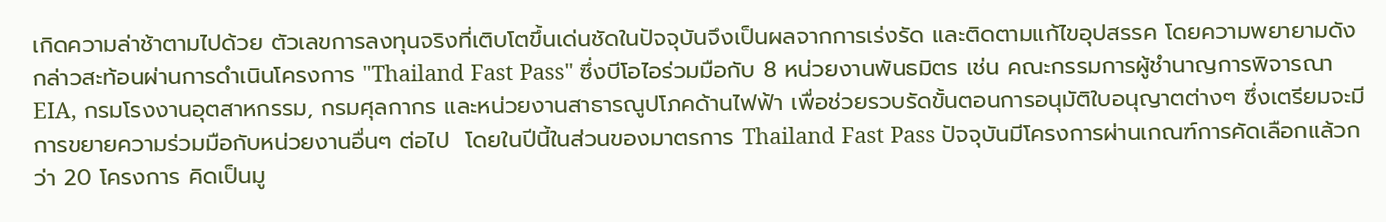เกิดความล่าช้าตามไปด้วย ตัวเลขการลงทุนจริงที่เติบโตขึ้นเด่นชัดในปัจจุบันจึงเป็นผลจากการเร่งรัด และติดตามแก้ไขอุปสรรค โดยความพยายามดังกล่าวสะท้อนผ่านการดำเนินโครงการ "Thailand Fast Pass" ซึ่งบีโอไอร่วมมือกับ 8 หน่วยงานพันธมิตร เช่น คณะกรรมการผู้ชำนาญการพิจารณา EIA, กรมโรงงานอุตสาหกรรม, กรมศุลกากร และหน่วยงานสาธารณูปโภคด้านไฟฟ้า เพื่อช่วยรวบรัดขั้นตอนการอนุมัติใบอนุญาตต่างๆ ซึ่งเตรียมจะมีการขยายความร่วมมือกับหน่วยงานอื่นๆ ต่อไป  โดยในปีนี้ในส่วนของมาตรการ Thailand Fast Pass ปัจจุบันมีโครงการผ่านเกณฑ์การคัดเลือกแล้วกว่า 20 โครงการ คิดเป็นมู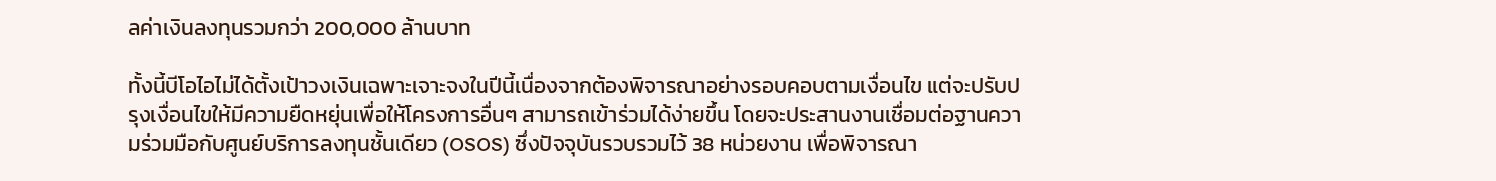ลค่าเงินลงทุนรวมกว่า 200,000 ล้านบาท

ทั้งนี้บีโอไอไม่ได้ตั้งเป้าวงเงินเฉพาะเจาะจงในปีนี้เนื่องจากต้องพิจารณาอย่างรอบคอบตามเงื่อนไข แต่จะปรับปรุงเงื่อนไขให้มีความยืดหยุ่นเพื่อให้โครงการอื่นๆ สามารถเข้าร่วมได้ง่ายขึ้น โดยจะประสานงานเชื่อมต่อฐานความร่วมมือกับศูนย์บริการลงทุนชั้นเดียว (OSOS) ซึ่งปัจจุบันรวบรวมไว้ 38 หน่วยงาน เพื่อพิจารณา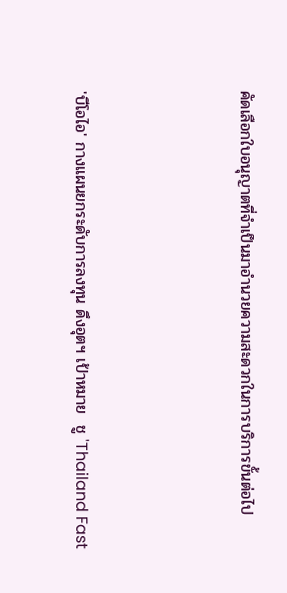คัดเลือกใบอนุญาตที่จำเป็นมาอำนวยความสะดวกในการบริการขั้นต่อไป



'บีโอไอ' กางแผนยกระดับการลงทุน ดึงอุตฯ เป้าหมาย  ชู 'Thailand Fast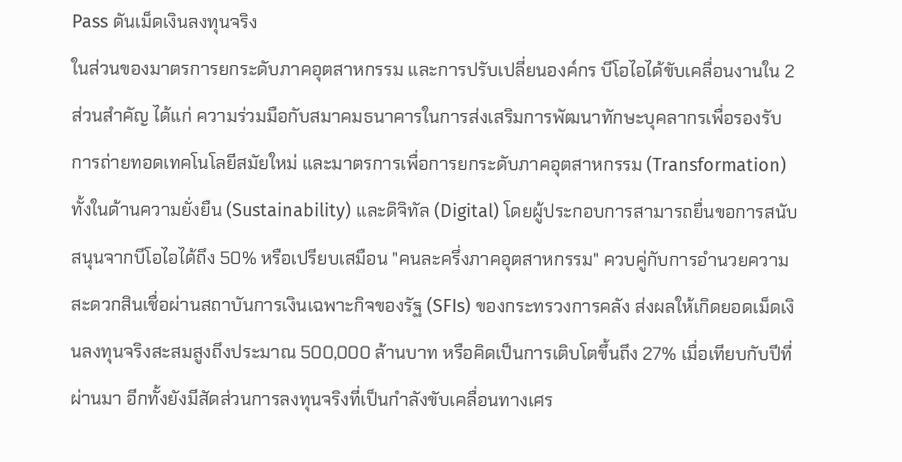Pass ดันเม็ดเงินลงทุนจริง
ในส่วนของมาตรการยกระดับภาคอุตสาหกรรม และการปรับเปลี่ยนองค์กร บีโอไอได้ขับเคลื่อนงานใน 2 ส่วนสำคัญ ได้แก่ ความร่วมมือกับสมาคมธนาคารในการส่งเสริมการพัฒนาทักษะบุคลากรเพื่อรองรับการถ่ายทอดเทคโนโลยีสมัยใหม่ และมาตรการเพื่อการยกระดับภาคอุตสาหกรรม (Transformation) ทั้งในด้านความยั่งยืน (Sustainability) และดิจิทัล (Digital) โดยผู้ประกอบการสามารถยื่นขอการสนับสนุนจากบีโอไอได้ถึง 50% หรือเปรียบเสมือน "คนละครึ่งภาคอุตสาหกรรม" ควบคู่กับการอำนวยความสะดวกสินเชื่อผ่านสถาบันการเงินเฉพาะกิจของรัฐ (SFIs) ของกระทรวงการคลัง ส่งผลให้เกิดยอดเม็ดเงินลงทุนจริงสะสมสูงถึงประมาณ 500,000 ล้านบาท หรือคิดเป็นการเติบโตขึ้นถึง 27% เมื่อเทียบกับปีที่ผ่านมา อีกทั้งยังมีสัดส่วนการลงทุนจริงที่เป็นกำลังขับเคลื่อนทางเศร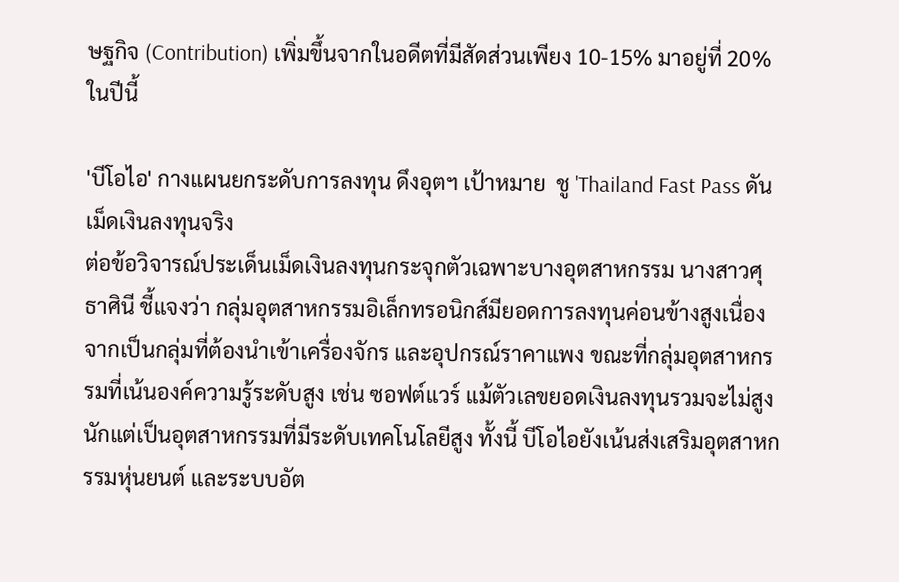ษฐกิจ (Contribution) เพิ่มขึ้นจากในอดีตที่มีสัดส่วนเพียง 10-15% มาอยู่ที่ 20% ในปีนี้

'บีโอไอ' กางแผนยกระดับการลงทุน ดึงอุตฯ เป้าหมาย  ชู 'Thailand Fast Pass ดันเม็ดเงินลงทุนจริง
ต่อข้อวิจารณ์ประเด็นเม็ดเงินลงทุนกระจุกตัวเฉพาะบางอุตสาหกรรม นางสาวศุธาศินี ชี้แจงว่า กลุ่มอุตสาหกรรมอิเล็กทรอนิกส์มียอดการลงทุนค่อนข้างสูงเนื่องจากเป็นกลุ่มที่ต้องนำเข้าเครื่องจักร และอุปกรณ์ราคาแพง ขณะที่กลุ่มอุตสาหกรรมที่เน้นองค์ความรู้ระดับสูง เช่น ซอฟต์แวร์ แม้ตัวเลขยอดเงินลงทุนรวมจะไม่สูงนักแต่เป็นอุตสาหกรรมที่มีระดับเทคโนโลยีสูง ทั้งนี้ บีโอไอยังเน้นส่งเสริมอุตสาหกรรมหุ่นยนต์ และระบบอัต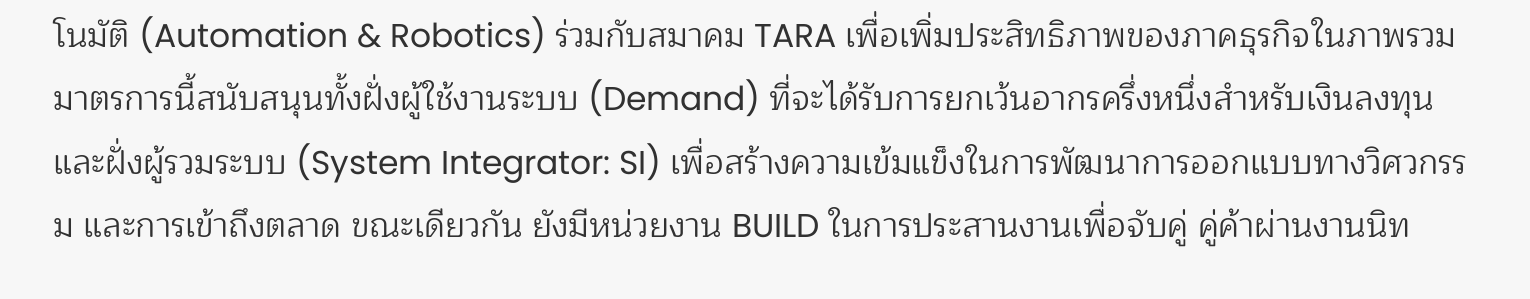โนมัติ (Automation & Robotics) ร่วมกับสมาคม TARA เพื่อเพิ่มประสิทธิภาพของภาคธุรกิจในภาพรวม มาตรการนี้สนับสนุนทั้งฝั่งผู้ใช้งานระบบ (Demand) ที่จะได้รับการยกเว้นอากรครึ่งหนึ่งสำหรับเงินลงทุน และฝั่งผู้รวมระบบ (System Integrator: SI) เพื่อสร้างความเข้มแข็งในการพัฒนาการออกแบบทางวิศวกรรม และการเข้าถึงตลาด ขณะเดียวกัน ยังมีหน่วยงาน BUILD ในการประสานงานเพื่อจับคู่ คู่ค้าผ่านงานนิท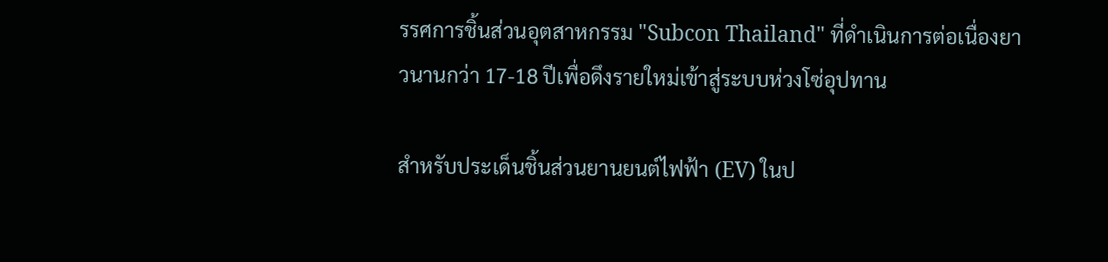รรศการชิ้นส่วนอุตสาหกรรม "Subcon Thailand" ที่ดำเนินการต่อเนื่องยาวนานกว่า 17-18 ปีเพื่อดึงรายใหม่เข้าสู่ระบบห่วงโซ่อุปทาน

สำหรับประเด็นชิ้นส่วนยานยนต์ไฟฟ้า (EV) ในป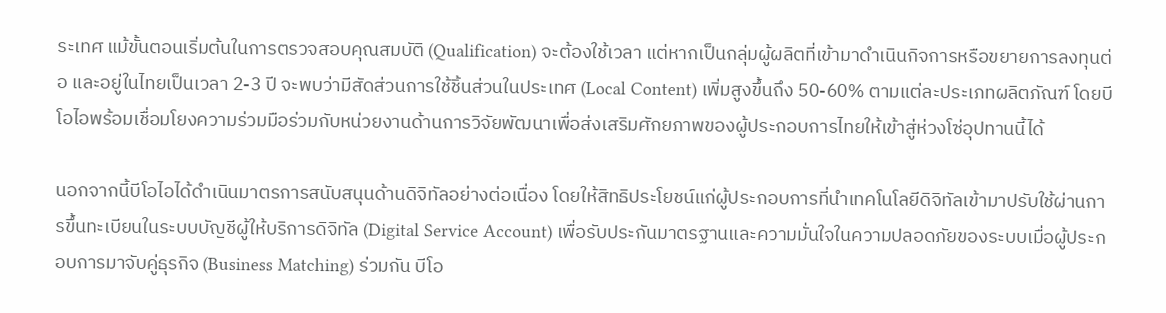ระเทศ แม้ขั้นตอนเริ่มต้นในการตรวจสอบคุณสมบัติ (Qualification) จะต้องใช้เวลา แต่หากเป็นกลุ่มผู้ผลิตที่เข้ามาดำเนินกิจการหรือขยายการลงทุนต่อ และอยู่ในไทยเป็นเวลา 2-3 ปี จะพบว่ามีสัดส่วนการใช้ชิ้นส่วนในประเทศ (Local Content) เพิ่มสูงขึ้นถึง 50-60% ตามแต่ละประเภทผลิตภัณฑ์ โดยบีโอไอพร้อมเชื่อมโยงความร่วมมือร่วมกับหน่วยงานด้านการวิจัยพัฒนาเพื่อส่งเสริมศักยภาพของผู้ประกอบการไทยให้เข้าสู่ห่วงโซ่อุปทานนี้ได้

นอกจากนี้บีโอไอได้ดำเนินมาตรการสนับสนุนด้านดิจิทัลอย่างต่อเนื่อง โดยให้สิทธิประโยชน์แก่ผู้ประกอบการที่นำเทคโนโลยีดิจิทัลเข้ามาปรับใช้ผ่านการขึ้นทะเบียนในระบบบัญชีผู้ให้บริการดิจิทัล (Digital Service Account) เพื่อรับประกันมาตรฐานและความมั่นใจในความปลอดภัยของระบบเมื่อผู้ประกอบการมาจับคู่ธุรกิจ (Business Matching) ร่วมกัน บีโอ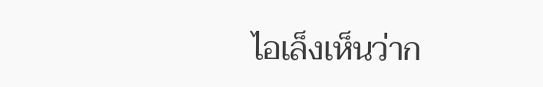ไอเล็งเห็นว่าก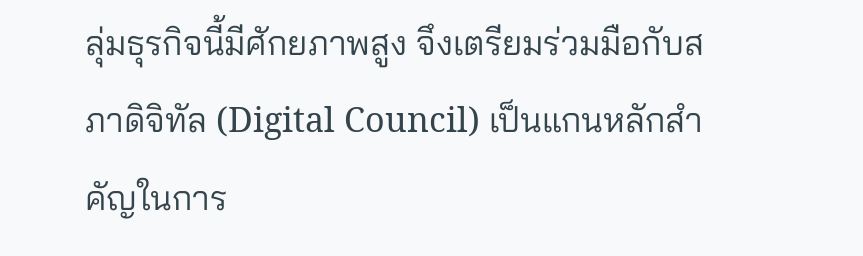ลุ่มธุรกิจนี้มีศักยภาพสูง จึงเตรียมร่วมมือกับสภาดิจิทัล (Digital Council) เป็นแกนหลักสำคัญในการ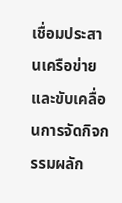เชื่อมประสานเครือข่ายและขับเคลื่อนการจัดกิจกรรมผลัก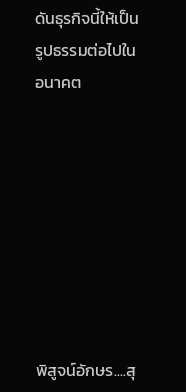ดันธุรกิจนี้ให้เป็นรูปธรรมต่อไปในอนาคต








พิสูจน์อักษร....สุ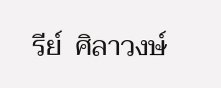รีย์  ศิลาวงษ์